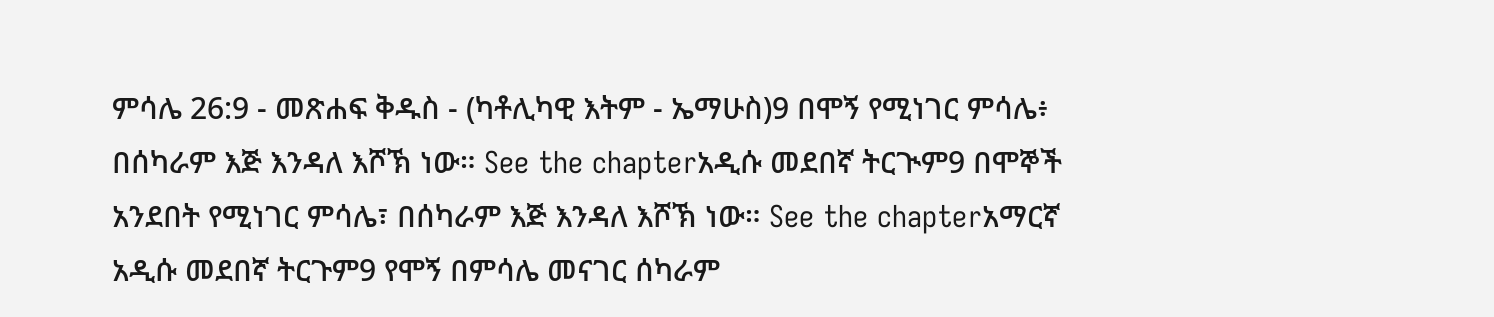ምሳሌ 26:9 - መጽሐፍ ቅዱስ - (ካቶሊካዊ እትም - ኤማሁስ)9 በሞኝ የሚነገር ምሳሌ፥ በሰካራም እጅ እንዳለ እሾኽ ነው። See the chapterአዲሱ መደበኛ ትርጒም9 በሞኞች አንደበት የሚነገር ምሳሌ፣ በሰካራም እጅ እንዳለ እሾኽ ነው። See the chapterአማርኛ አዲሱ መደበኛ ትርጉም9 የሞኝ በምሳሌ መናገር ሰካራም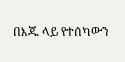በእጁ ላይ የተሰካውን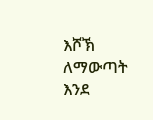እሾኽ ለማውጣት እንደ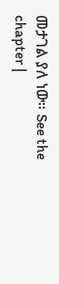መታገል ያለ ነው። See the chapter |